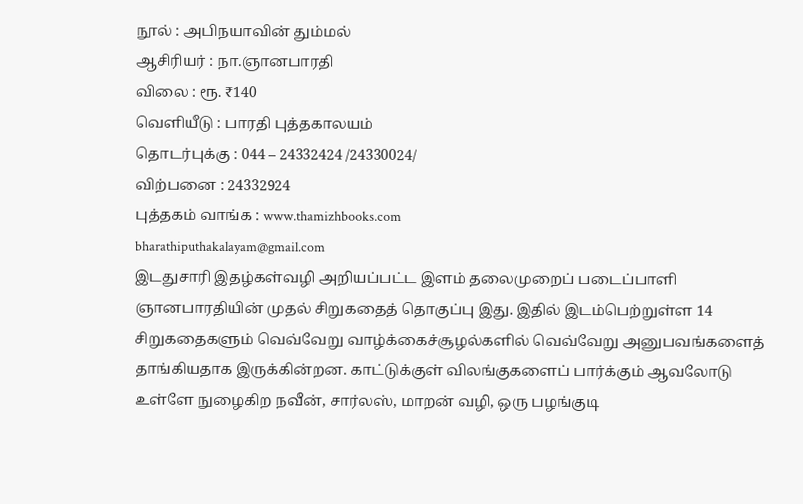நூல் : அபிநயாவின் தும்மல்
ஆசிரியர் : நா.ஞானபாரதி
விலை : ரூ. ₹140
வெளியீடு : பாரதி புத்தகாலயம்
தொடர்புக்கு : 044 – 24332424 /24330024/
விற்பனை : 24332924
புத்தகம் வாங்க : www.thamizhbooks.com
bharathiputhakalayam@gmail.com
இடதுசாரி இதழ்கள்வழி அறியப்பட்ட இளம் தலைமுறைப் படைப்பாளி ஞானபாரதியின் முதல் சிறுகதைத் தொகுப்பு இது. இதில் இடம்பெற்றுள்ள 14 சிறுகதைகளும் வெவ்வேறு வாழ்க்கைச்சூழல்களில் வெவ்வேறு அனுபவங்களைத் தாங்கியதாக இருக்கின்றன. காட்டுக்குள் விலங்குகளைப் பார்க்கும் ஆவலோடு உள்ளே நுழைகிற நவீன், சார்லஸ், மாறன் வழி, ஒரு பழங்குடி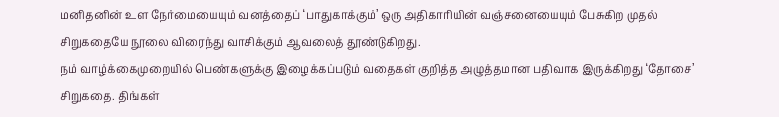மனிதனின் உள நேர்மையையும் வனத்தைப் ‘பாதுகாக்கும்’ ஒரு அதிகாரியின் வஞ்சனையையும் பேசுகிற முதல் சிறுகதையே நூலை விரைந்து வாசிக்கும் ஆவலைத் தூண்டுகிறது.
நம் வாழ்க்கைமுறையில் பெண்களுக்கு இழைக்கப்படும் வதைகள் குறித்த அழுத்தமான பதிவாக இருக்கிறது ‘தோசை’ சிறுகதை. திங்கள்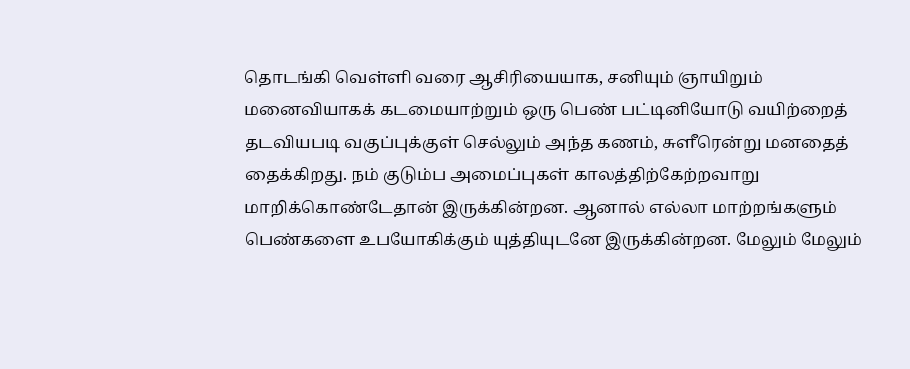தொடங்கி வெள்ளி வரை ஆசிரியையாக, சனியும் ஞாயிறும் மனைவியாகக் கடமையாற்றும் ஒரு பெண் பட்டினியோடு வயிற்றைத் தடவியபடி வகுப்புக்குள் செல்லும் அந்த கணம், சுளீரென்று மனதைத் தைக்கிறது. நம் குடும்ப அமைப்புகள் காலத்திற்கேற்றவாறு மாறிக்கொண்டேதான் இருக்கின்றன. ஆனால் எல்லா மாற்றங்களும் பெண்களை உபயோகிக்கும் யுத்தியுடனே இருக்கின்றன. மேலும் மேலும்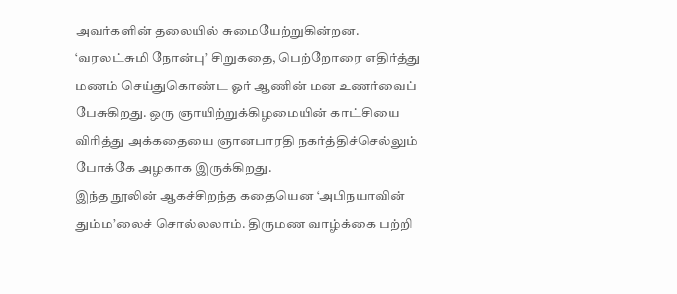அவர்களின் தலையில் சுமையேற்றுகின்றன.
‘வரலட்சுமி நோன்பு’ சிறுகதை, பெற்றோரை எதிர்த்து மணம் செய்துகொண்ட ஓர் ஆணின் மன உணர்வைப் பேசுகிறது. ஒரு ஞாயிற்றுக்கிழமையின் காட்சியை விரித்து அக்கதையை ஞானபாரதி நகர்த்திச்செல்லும் போக்கே அழகாக இருக்கிறது.
இந்த நூலின் ஆகச்சிறந்த கதையென ‘அபிநயாவின் தும்ம’லைச் சொல்லலாம். திருமண வாழ்க்கை பற்றி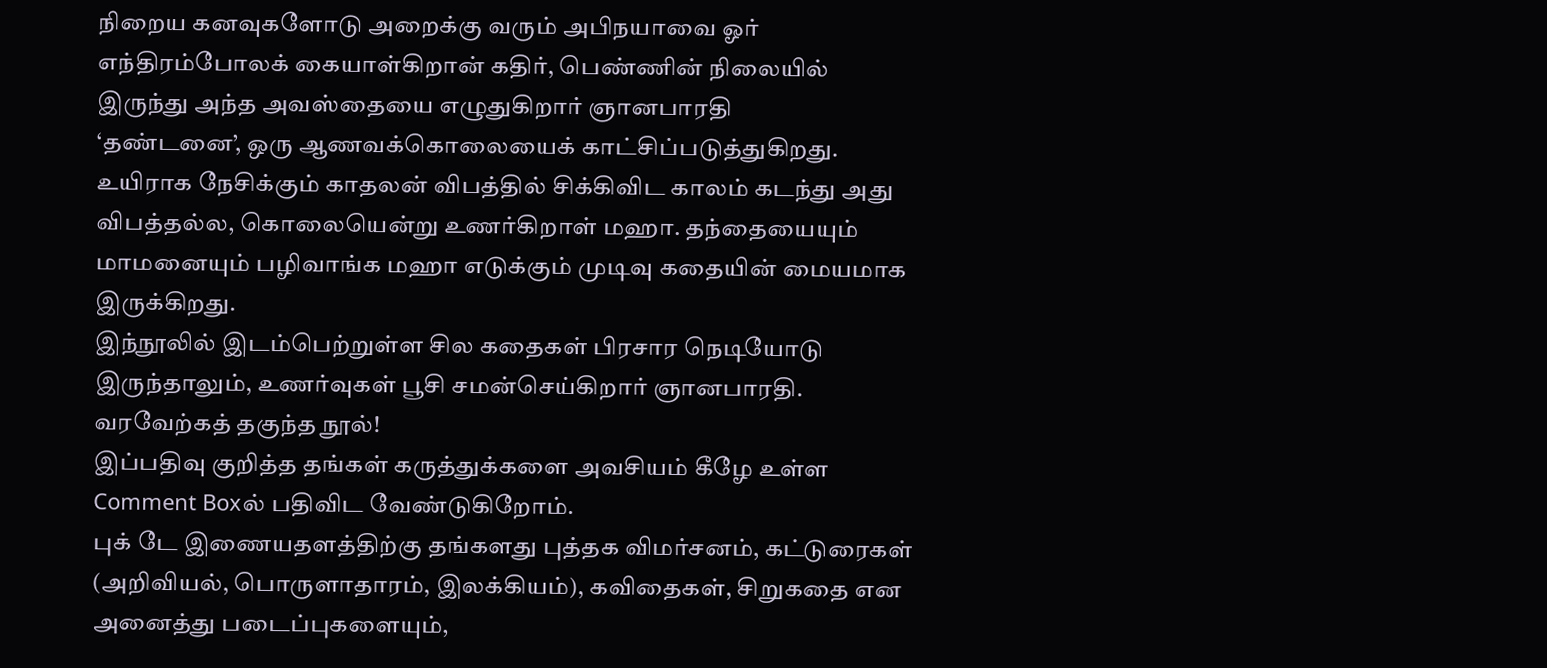நிறைய கனவுகளோடு அறைக்கு வரும் அபிநயாவை ஓர் எந்திரம்போலக் கையாள்கிறான் கதிர், பெண்ணின் நிலையில் இருந்து அந்த அவஸ்தையை எழுதுகிறார் ஞானபாரதி
‘தண்டனை’, ஒரு ஆணவக்கொலையைக் காட்சிப்படுத்துகிறது. உயிராக நேசிக்கும் காதலன் விபத்தில் சிக்கிவிட காலம் கடந்து அது விபத்தல்ல, கொலையென்று உணர்கிறாள் மஹா. தந்தையையும் மாமனையும் பழிவாங்க மஹா எடுக்கும் முடிவு கதையின் மையமாக இருக்கிறது.
இந்நூலில் இடம்பெற்றுள்ள சில கதைகள் பிரசார நெடியோடு இருந்தாலும், உணர்வுகள் பூசி சமன்செய்கிறார் ஞானபாரதி.
வரவேற்கத் தகுந்த நூல்!
இப்பதிவு குறித்த தங்கள் கருத்துக்களை அவசியம் கீழே உள்ள Comment Boxல் பதிவிட வேண்டுகிறோம்.
புக் டே இணையதளத்திற்கு தங்களது புத்தக விமர்சனம், கட்டுரைகள் (அறிவியல், பொருளாதாரம், இலக்கியம்), கவிதைகள், சிறுகதை என அனைத்து படைப்புகளையும்,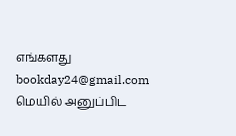எங்களது bookday24@gmail.com மெயில் அனுப்பிட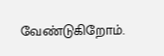வேண்டுகிறோம்.